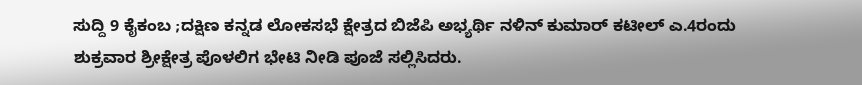ಸುದ್ದಿ 9 ಕೈಕಂಬ ;ದಕ್ಷಿಣ ಕನ್ನಡ ಲೋಕಸಭೆ ಕ್ಷೇತ್ರದ ಬಿಜೆಪಿ ಅಭ್ಯರ್ಥಿ ನಳಿನ್ ಕುಮಾರ್ ಕಟೀಲ್ ಎ.4ರಂದು ಶುಕ್ರವಾರ ಶ್ರೀಕ್ಷೇತ್ರ ಪೊಳಲಿಗ ಭೇಟಿ ನೀಡಿ ಪೂಜೆ ಸಲ್ಲಿಸಿದರು.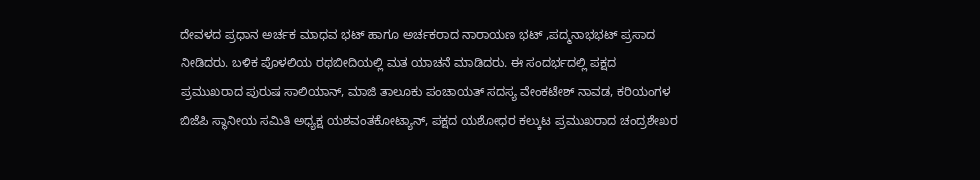ದೇವಳದ ಪ್ರಧಾನ ಅರ್ಚಕ ಮಾಧವ ಭಟ್ ಹಾಗೂ ಅರ್ಚಕರಾದ ನಾರಾಯಣ ಭಟ್ ,ಪದ್ಮನಾಭಭಟ್ ಪ್ರಸಾದ ನೀಡಿದರು. ಬಳಿಕ ಪೊಳಲಿಯ ರಥಬೀದಿಯಲ್ಲಿ ಮತ ಯಾಚನೆ ಮಾಡಿದರು. ಈ ಸಂದರ್ಭದಲ್ಲಿ ಪಕ್ಷದ ಪ್ರಮುಖರಾದ ಪುರುಷ ಸಾಲಿಯಾನ್, ಮಾಜಿ ತಾಲೂಕು ಪಂಚಾಯತ್ ಸದಸ್ಯ ವೇಂಕಟೇಶ್ ನಾವಡ, ಕರಿಯಂಗಳ ಬಿಜೆಪಿ ಸ್ಥಾನೀಯ ಸಮಿತಿ ಅಧ್ಯಕ್ಷ ಯಶವಂತಕೋಟ್ಯಾನ್, ಪಕ್ಷದ ಯಶೋಧರ ಕಲ್ಕುಟ ಪ್ರಮುಖರಾದ ಚಂದ್ರಶೇಖರ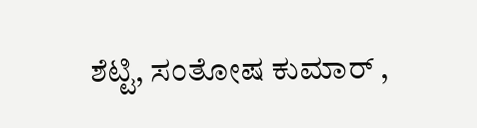ಶೆಟ್ಟಿ, ಸಂತೋಷ ಕುಮಾರ್ ,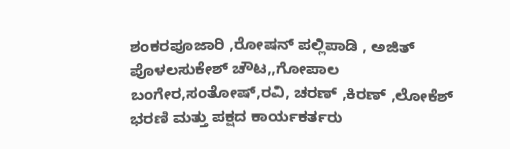ಶಂಕರಪೂಜಾರಿ ,ರೋಷನ್ ಪಲ್ಲಿಪಾಡಿ , ಅಜಿತ್ ಪೊಳಲಸುಕೇಶ್ ಚೌಟ,,ಗೋಪಾಲ ಬಂಗೇರ,ಸಂತೋಷ್,ರವಿ, ಚರಣ್ ,ಕಿರಣ್ ,ಲೋಕೆಶ್ ಭರಣಿ ಮತ್ತು ಪಕ್ಷದ ಕಾರ್ಯಕರ್ತರು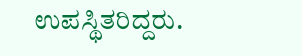ಉಪಸ್ಥಿತರಿದ್ದರು.